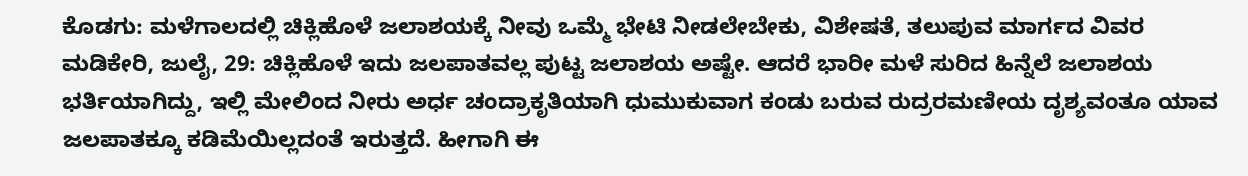ಕೊಡಗು: ಮಳೆಗಾಲದಲ್ಲಿ ಚಿಕ್ಲಿಹೊಳೆ ಜಲಾಶಯಕ್ಕೆ ನೀವು ಒಮ್ಮೆ ಭೇಟಿ ನೀಡಲೇಬೇಕು, ವಿಶೇಷತೆ, ತಲುಪುವ ಮಾರ್ಗದ ವಿವರ
ಮಡಿಕೇರಿ, ಜುಲೈ, 29: ಚಿಕ್ಲಿಹೊಳೆ ಇದು ಜಲಪಾತವಲ್ಲ ಪುಟ್ಟ ಜಲಾಶಯ ಅಷ್ಟೇ. ಆದರೆ ಭಾರೀ ಮಳೆ ಸುರಿದ ಹಿನ್ನೆಲೆ ಜಲಾಶಯ ಭರ್ತಿಯಾಗಿದ್ದು, ಇಲ್ಲಿ ಮೇಲಿಂದ ನೀರು ಅರ್ಧ ಚಂದ್ರಾಕೃತಿಯಾಗಿ ಧುಮುಕುವಾಗ ಕಂಡು ಬರುವ ರುದ್ರರಮಣೀಯ ದೃಶ್ಯವಂತೂ ಯಾವ ಜಲಪಾತಕ್ಕೂ ಕಡಿಮೆಯಿಲ್ಲದಂತೆ ಇರುತ್ತದೆ. ಹೀಗಾಗಿ ಈ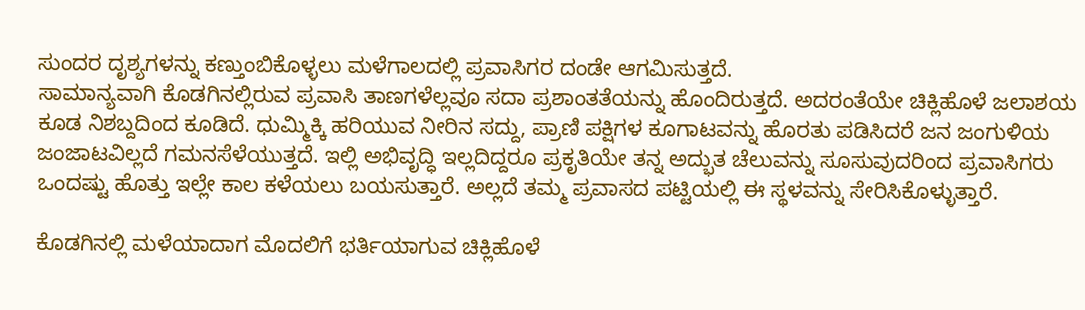ಸುಂದರ ದೃಶ್ಯಗಳನ್ನು ಕಣ್ತುಂಬಿಕೊಳ್ಳಲು ಮಳೆಗಾಲದಲ್ಲಿ ಪ್ರವಾಸಿಗರ ದಂಡೇ ಆಗಮಿಸುತ್ತದೆ.
ಸಾಮಾನ್ಯವಾಗಿ ಕೊಡಗಿನಲ್ಲಿರುವ ಪ್ರವಾಸಿ ತಾಣಗಳೆಲ್ಲವೂ ಸದಾ ಪ್ರಶಾಂತತೆಯನ್ನು ಹೊಂದಿರುತ್ತದೆ. ಅದರಂತೆಯೇ ಚಿಕ್ಲಿಹೊಳೆ ಜಲಾಶಯ ಕೂಡ ನಿಶಬ್ದದಿಂದ ಕೂಡಿದೆ. ಧುಮ್ಮಿಕ್ಕಿ ಹರಿಯುವ ನೀರಿನ ಸದ್ದು, ಪ್ರಾಣಿ ಪಕ್ಷಿಗಳ ಕೂಗಾಟವನ್ನು ಹೊರತು ಪಡಿಸಿದರೆ ಜನ ಜಂಗುಳಿಯ ಜಂಜಾಟವಿಲ್ಲದೆ ಗಮನಸೆಳೆಯುತ್ತದೆ. ಇಲ್ಲಿ ಅಭಿವೃದ್ಧಿ ಇಲ್ಲದಿದ್ದರೂ ಪ್ರಕೃತಿಯೇ ತನ್ನ ಅದ್ಭುತ ಚೆಲುವನ್ನು ಸೂಸುವುದರಿಂದ ಪ್ರವಾಸಿಗರು ಒಂದಷ್ಟು ಹೊತ್ತು ಇಲ್ಲೇ ಕಾಲ ಕಳೆಯಲು ಬಯಸುತ್ತಾರೆ. ಅಲ್ಲದೆ ತಮ್ಮ ಪ್ರವಾಸದ ಪಟ್ಟಿಯಲ್ಲಿ ಈ ಸ್ಥಳವನ್ನು ಸೇರಿಸಿಕೊಳ್ಳುತ್ತಾರೆ.

ಕೊಡಗಿನಲ್ಲಿ ಮಳೆಯಾದಾಗ ಮೊದಲಿಗೆ ಭರ್ತಿಯಾಗುವ ಚಿಕ್ಲಿಹೊಳೆ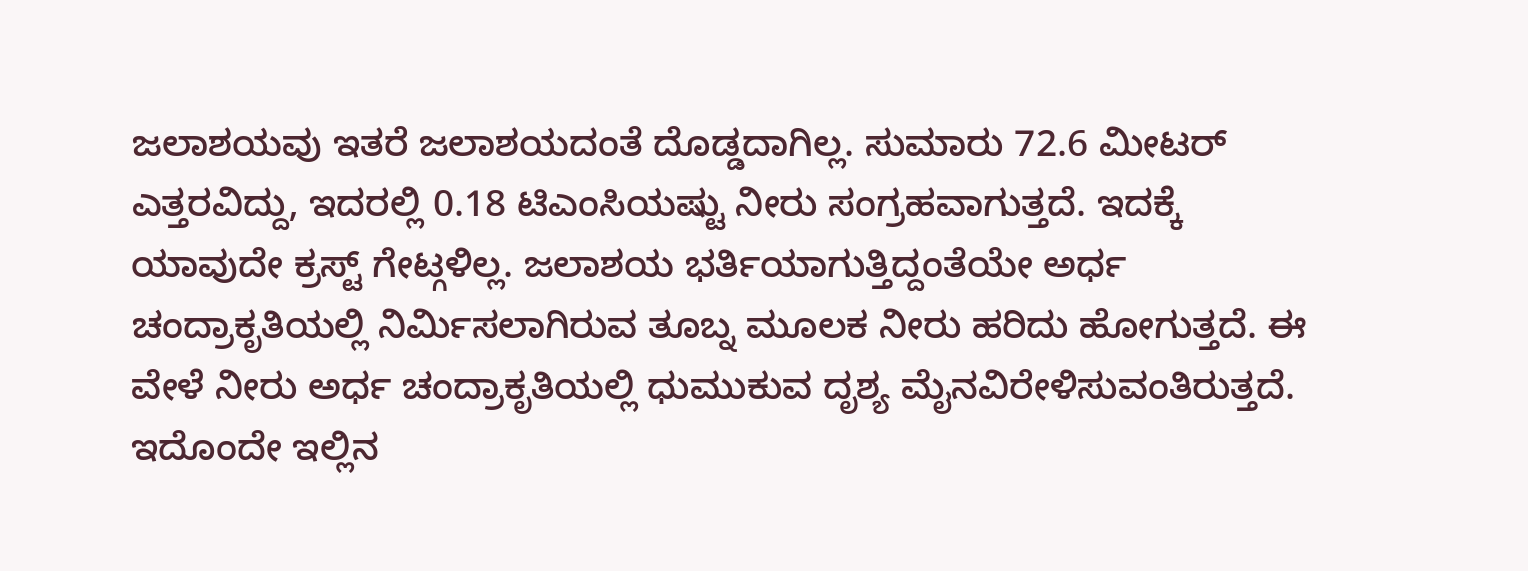ಜಲಾಶಯವು ಇತರೆ ಜಲಾಶಯದಂತೆ ದೊಡ್ಡದಾಗಿಲ್ಲ. ಸುಮಾರು 72.6 ಮೀಟರ್ ಎತ್ತರವಿದ್ದು, ಇದರಲ್ಲಿ 0.18 ಟಿಎಂಸಿಯಷ್ಟು ನೀರು ಸಂಗ್ರಹವಾಗುತ್ತದೆ. ಇದಕ್ಕೆ ಯಾವುದೇ ಕ್ರಸ್ಟ್ ಗೇಟ್ಗಳಿಲ್ಲ. ಜಲಾಶಯ ಭರ್ತಿಯಾಗುತ್ತಿದ್ದಂತೆಯೇ ಅರ್ಧ ಚಂದ್ರಾಕೃತಿಯಲ್ಲಿ ನಿರ್ಮಿಸಲಾಗಿರುವ ತೂಬ್ನ ಮೂಲಕ ನೀರು ಹರಿದು ಹೋಗುತ್ತದೆ. ಈ ವೇಳೆ ನೀರು ಅರ್ಧ ಚಂದ್ರಾಕೃತಿಯಲ್ಲಿ ಧುಮುಕುವ ದೃಶ್ಯ ಮೈನವಿರೇಳಿಸುವಂತಿರುತ್ತದೆ. ಇದೊಂದೇ ಇಲ್ಲಿನ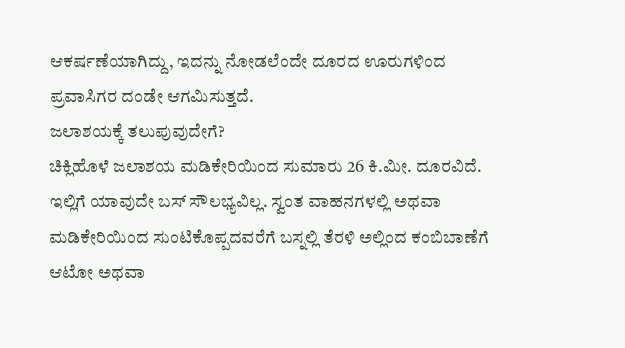ಆಕರ್ಷಣೆಯಾಗಿದ್ದು, ಇದನ್ನು ನೋಡಲೆಂದೇ ದೂರದ ಊರುಗಳಿಂದ ಪ್ರವಾಸಿಗರ ದಂಡೇ ಆಗಮಿಸುತ್ತದೆ.
ಜಲಾಶಯಕ್ಕೆ ತಲುಪುವುದೇಗೆ?
ಚಿಕ್ಲಿಹೊಳೆ ಜಲಾಶಯ ಮಡಿಕೇರಿಯಿಂದ ಸುಮಾರು 26 ಕಿ.ಮೀ. ದೂರವಿದೆ. ಇಲ್ಲಿಗೆ ಯಾವುದೇ ಬಸ್ ಸೌಲಭ್ಯವಿಲ್ಲ. ಸ್ವಂತ ವಾಹನಗಳಲ್ಲಿ ಅಥವಾ ಮಡಿಕೇರಿಯಿಂದ ಸುಂಟಿಕೊಪ್ಪದವರೆಗೆ ಬಸ್ನಲ್ಲಿ ತೆರಳಿ ಅಲ್ಲಿಂದ ಕಂಬಿಬಾಣೆಗೆ ಆಟೋ ಅಥವಾ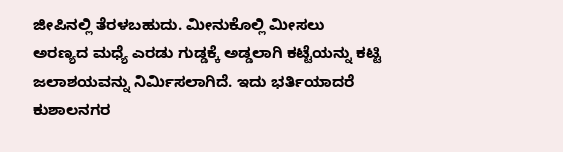ಜೀಪಿನಲ್ಲಿ ತೆರಳಬಹುದು. ಮೀನುಕೊಲ್ಲಿ ಮೀಸಲು ಅರಣ್ಯದ ಮಧ್ಯೆ ಎರಡು ಗುಡ್ಡಕ್ಕೆ ಅಡ್ಡಲಾಗಿ ಕಟ್ಟೆಯನ್ನು ಕಟ್ಟಿ ಜಲಾಶಯವನ್ನು ನಿರ್ಮಿಸಲಾಗಿದೆ. ಇದು ಭರ್ತಿಯಾದರೆ ಕುಶಾಲನಗರ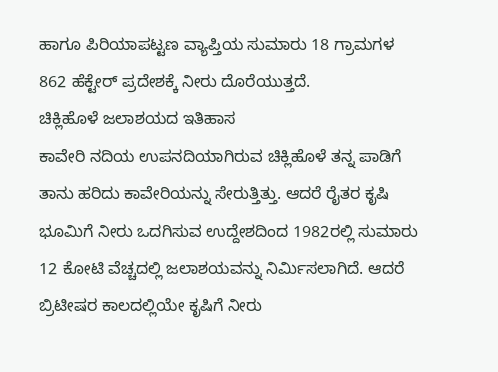ಹಾಗೂ ಪಿರಿಯಾಪಟ್ಟಣ ವ್ಯಾಪ್ತಿಯ ಸುಮಾರು 18 ಗ್ರಾಮಗಳ 862 ಹೆಕ್ಟೇರ್ ಪ್ರದೇಶಕ್ಕೆ ನೀರು ದೊರೆಯುತ್ತದೆ.
ಚಿಕ್ಲಿಹೊಳೆ ಜಲಾಶಯದ ಇತಿಹಾಸ
ಕಾವೇರಿ ನದಿಯ ಉಪನದಿಯಾಗಿರುವ ಚಿಕ್ಲಿಹೊಳೆ ತನ್ನ ಪಾಡಿಗೆ ತಾನು ಹರಿದು ಕಾವೇರಿಯನ್ನು ಸೇರುತ್ತಿತ್ತು. ಆದರೆ ರೈತರ ಕೃಷಿ ಭೂಮಿಗೆ ನೀರು ಒದಗಿಸುವ ಉದ್ದೇಶದಿಂದ 1982ರಲ್ಲಿ ಸುಮಾರು 12 ಕೋಟಿ ವೆಚ್ಚದಲ್ಲಿ ಜಲಾಶಯವನ್ನು ನಿರ್ಮಿಸಲಾಗಿದೆ. ಆದರೆ ಬ್ರಿಟೀಷರ ಕಾಲದಲ್ಲಿಯೇ ಕೃಷಿಗೆ ನೀರು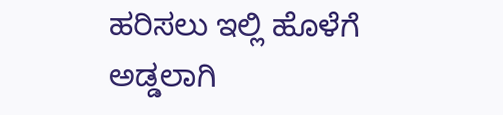ಹರಿಸಲು ಇಲ್ಲಿ ಹೊಳೆಗೆ ಅಡ್ಡಲಾಗಿ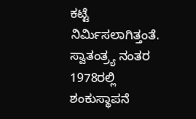ಕಟ್ಟೆ ನಿರ್ಮಿಸಲಾಗಿತ್ತಂತೆ.
ಸ್ವಾತಂತ್ರ್ಯ ನಂತರ 1978ರಲ್ಲಿ ಶಂಕುಸ್ಥಾಪನೆ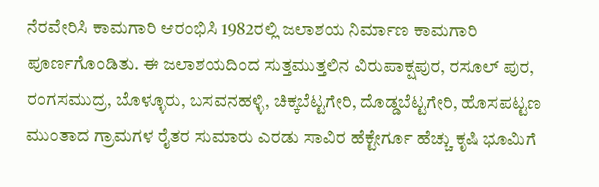ನೆರವೇರಿಸಿ ಕಾಮಗಾರಿ ಆರಂಭಿಸಿ 1982ರಲ್ಲಿ ಜಲಾಶಯ ನಿರ್ಮಾಣ ಕಾಮಗಾರಿ ಪೂರ್ಣಗೊಂಡಿತು. ಈ ಜಲಾಶಯದಿಂದ ಸುತ್ತಮುತ್ತಲಿನ ವಿರುಪಾಕ್ಷಪುರ, ರಸೂಲ್ ಪುರ, ರಂಗಸಮುದ್ರ, ಬೊಳ್ಳೂರು, ಬಸವನಹಳ್ಳಿ, ಚಿಕ್ಕಬೆಟ್ಟಗೇರಿ, ದೊಡ್ಡಬೆಟ್ಟಗೇರಿ, ಹೊಸಪಟ್ಟಣ ಮುಂತಾದ ಗ್ರಾಮಗಳ ರೈತರ ಸುಮಾರು ಎರಡು ಸಾವಿರ ಹೆಕ್ಟೇರ್ಗೂ ಹೆಚ್ಚು ಕೃಷಿ ಭೂಮಿಗೆ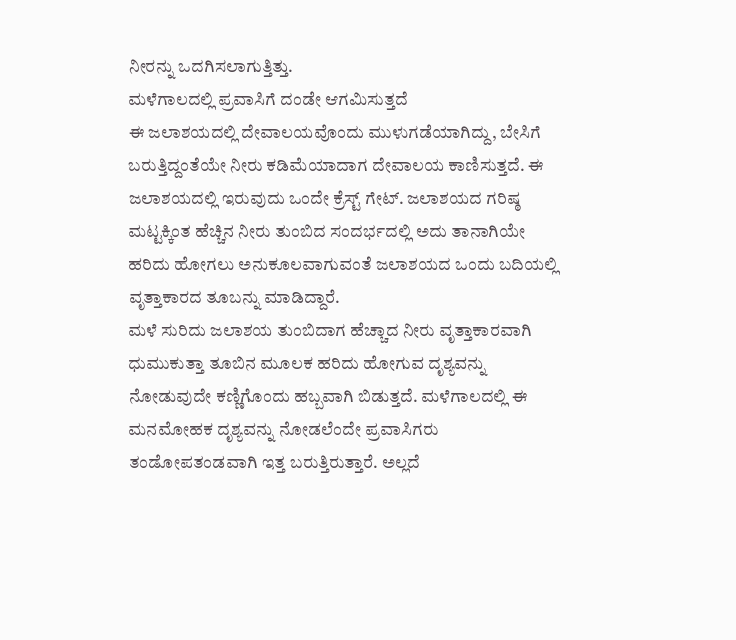ನೀರನ್ನು ಒದಗಿಸಲಾಗುತ್ತಿತ್ತು.
ಮಳೆಗಾಲದಲ್ಲಿ ಪ್ರವಾಸಿಗೆ ದಂಡೇ ಆಗಮಿಸುತ್ತದೆ
ಈ ಜಲಾಶಯದಲ್ಲಿ ದೇವಾಲಯವೊಂದು ಮುಳುಗಡೆಯಾಗಿದ್ದು, ಬೇಸಿಗೆ ಬರುತ್ತಿದ್ದಂತೆಯೇ ನೀರು ಕಡಿಮೆಯಾದಾಗ ದೇವಾಲಯ ಕಾಣಿಸುತ್ತದೆ. ಈ ಜಲಾಶಯದಲ್ಲಿ ಇರುವುದು ಒಂದೇ ಕ್ರೆಸ್ಟ್ ಗೇಟ್. ಜಲಾಶಯದ ಗರಿಷ್ಠ ಮಟ್ಟಕ್ಕಿಂತ ಹೆಚ್ಚಿನ ನೀರು ತುಂಬಿದ ಸಂದರ್ಭದಲ್ಲಿ ಅದು ತಾನಾಗಿಯೇ ಹರಿದು ಹೋಗಲು ಅನುಕೂಲವಾಗುವಂತೆ ಜಲಾಶಯದ ಒಂದು ಬದಿಯಲ್ಲಿ ವೃತ್ತಾಕಾರದ ತೂಬನ್ನು ಮಾಡಿದ್ದಾರೆ.
ಮಳೆ ಸುರಿದು ಜಲಾಶಯ ತುಂಬಿದಾಗ ಹೆಚ್ಚಾದ ನೀರು ವೃತ್ತಾಕಾರವಾಗಿ ಧುಮುಕುತ್ತಾ ತೂಬಿನ ಮೂಲಕ ಹರಿದು ಹೋಗುವ ದೃಶ್ಯವನ್ನು ನೋಡುವುದೇ ಕಣ್ಣಿಗೊಂದು ಹಬ್ಬವಾಗಿ ಬಿಡುತ್ತದೆ. ಮಳೆಗಾಲದಲ್ಲಿ ಈ ಮನಮೋಹಕ ದೃಶ್ಯವನ್ನು ನೋಡಲೆಂದೇ ಪ್ರವಾಸಿಗರು ತಂಡೋಪತಂಡವಾಗಿ ಇತ್ತ ಬರುತ್ತಿರುತ್ತಾರೆ. ಅಲ್ಲದೆ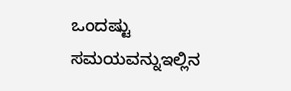ಒಂದಷ್ಟು ಸಮಯವನ್ನುಇಲ್ಲಿನ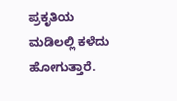ಪ್ರಕೃತಿಯ ಮಡಿಲಲ್ಲಿ ಕಳೆದು ಹೋಗುತ್ತಾರೆ.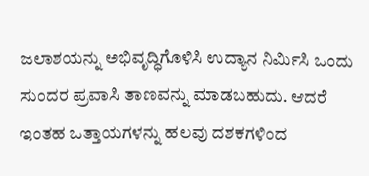ಜಲಾಶಯನ್ನು ಅಭಿವೃದ್ಧಿಗೊಳಿಸಿ ಉದ್ಯಾನ ನಿರ್ಮಿಸಿ ಒಂದು ಸುಂದರ ಪ್ರವಾಸಿ ತಾಣವನ್ನು ಮಾಡಬಹುದು. ಆದರೆ ಇಂತಹ ಒತ್ತಾಯಗಳನ್ನು ಹಲವು ದಶಕಗಳಿಂದ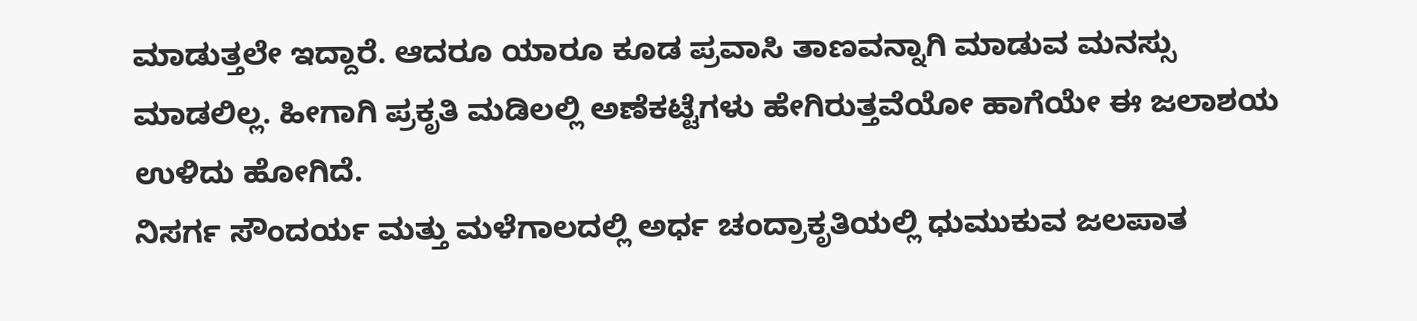ಮಾಡುತ್ತಲೇ ಇದ್ದಾರೆ. ಆದರೂ ಯಾರೂ ಕೂಡ ಪ್ರವಾಸಿ ತಾಣವನ್ನಾಗಿ ಮಾಡುವ ಮನಸ್ಸು ಮಾಡಲಿಲ್ಲ. ಹೀಗಾಗಿ ಪ್ರಕೃತಿ ಮಡಿಲಲ್ಲಿ ಅಣೆಕಟ್ಟೆಗಳು ಹೇಗಿರುತ್ತವೆಯೋ ಹಾಗೆಯೇ ಈ ಜಲಾಶಯ ಉಳಿದು ಹೋಗಿದೆ.
ನಿಸರ್ಗ ಸೌಂದರ್ಯ ಮತ್ತು ಮಳೆಗಾಲದಲ್ಲಿ ಅರ್ಧ ಚಂದ್ರಾಕೃತಿಯಲ್ಲಿ ಧುಮುಕುವ ಜಲಪಾತ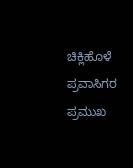ಚಿಕ್ಲಿಹೊಳೆ ಪ್ರವಾಸಿಗರ ಪ್ರಮುಖ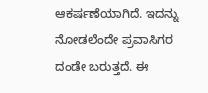ಆಕರ್ಷಣೆಯಾಗಿದೆ. ಇದನ್ನು ನೋಡಲೆಂದೇ ಪ್ರವಾಸಿಗರ ದಂಡೇ ಬರುತ್ತದೆ. ಈ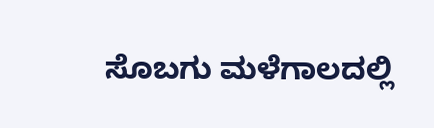ಸೊಬಗು ಮಳೆಗಾಲದಲ್ಲಿ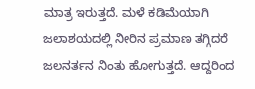ಮಾತ್ರ ಇರುತ್ತದೆ. ಮಳೆ ಕಡಿಮೆಯಾಗಿ ಜಲಾಶಯದಲ್ಲಿ ನೀರಿನ ಪ್ರಮಾಣ ತಗ್ಗಿದರೆ ಜಲನರ್ತನ ನಿಂತು ಹೋಗುತ್ತದೆ. ಆದ್ದರಿಂದ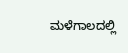ಮಳೆಗಾಲದಲ್ಲಿ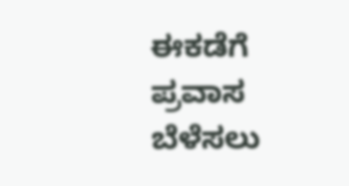ಈಕಡೆಗೆ ಪ್ರವಾಸ ಬೆಳೆಸಲು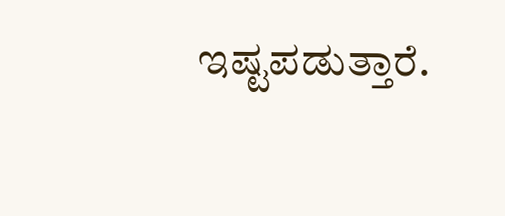ಇಷ್ಟಪಡುತ್ತಾರೆ.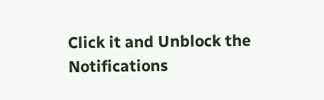Click it and Unblock the Notifications